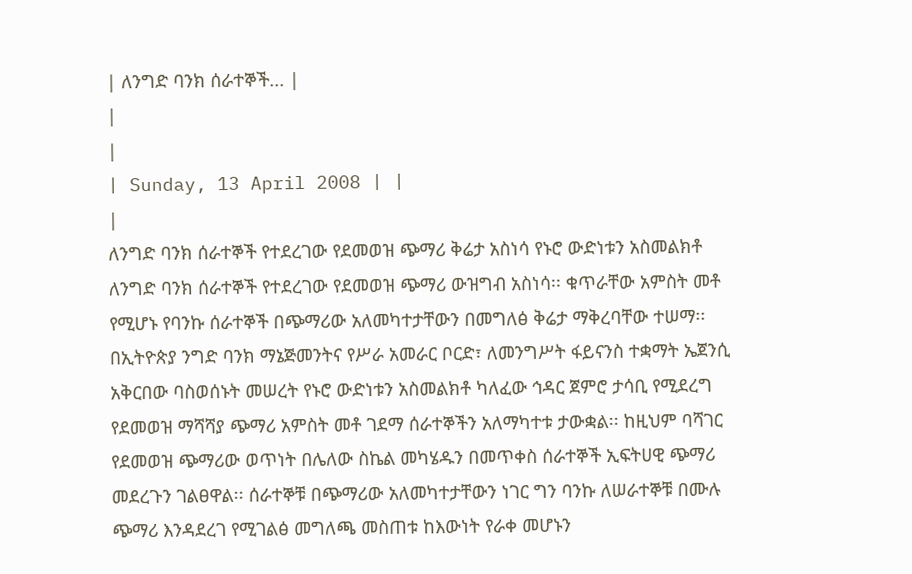| ለንግድ ባንክ ሰራተኞች... |
|
|
| Sunday, 13 April 2008 | |
|
ለንግድ ባንክ ሰራተኞች የተደረገው የደመወዝ ጭማሪ ቅሬታ አስነሳ የኑሮ ውድነቱን አስመልክቶ ለንግድ ባንክ ሰራተኞች የተደረገው የደመወዝ ጭማሪ ውዝግብ አስነሳ፡፡ ቁጥራቸው አምስት መቶ የሚሆኑ የባንኩ ሰራተኞች በጭማሪው አለመካተታቸውን በመግለፅ ቅሬታ ማቅረባቸው ተሠማ፡፡
በኢትዮጵያ ንግድ ባንክ ማኔጅመንትና የሥራ አመራር ቦርድ፣ ለመንግሥት ፋይናንስ ተቋማት ኤጀንሲ አቅርበው ባስወሰኑት መሠረት የኑሮ ውድነቱን አስመልክቶ ካለፈው ኅዳር ጀምሮ ታሳቢ የሚደረግ የደመወዝ ማሻሻያ ጭማሪ አምስት መቶ ገደማ ሰራተኞችን አለማካተቱ ታውቋል፡፡ ከዚህም ባሻገር የደመወዝ ጭማሪው ወጥነት በሌለው ስኬል መካሄዱን በመጥቀስ ሰራተኞች ኢፍትሀዊ ጭማሪ መደረጉን ገልፀዋል፡፡ ሰራተኞቹ በጭማሪው አለመካተታቸውን ነገር ግን ባንኩ ለሠራተኞቹ በሙሉ ጭማሪ እንዳደረገ የሚገልፅ መግለጫ መስጠቱ ከእውነት የራቀ መሆኑን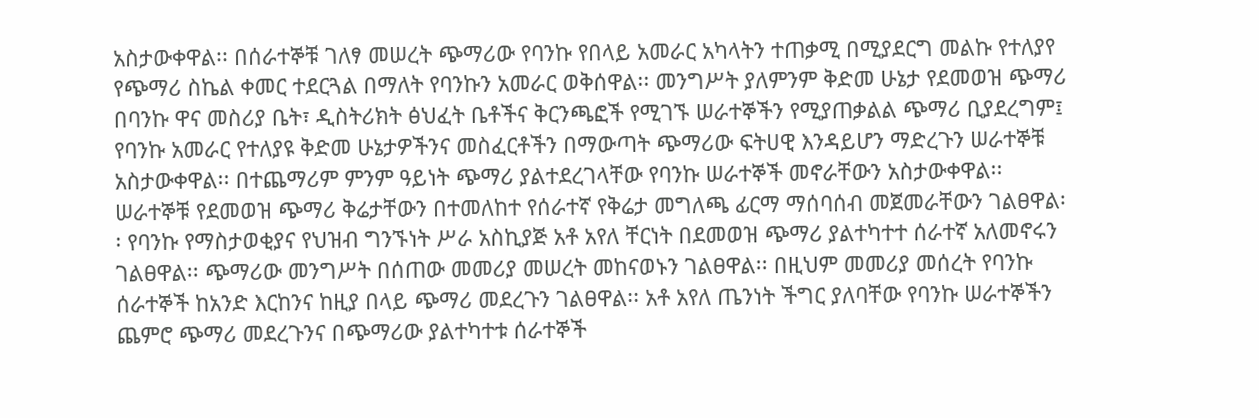አስታውቀዋል፡፡ በሰራተኞቹ ገለፃ መሠረት ጭማሪው የባንኩ የበላይ አመራር አካላትን ተጠቃሚ በሚያደርግ መልኩ የተለያየ የጭማሪ ስኬል ቀመር ተደርጓል በማለት የባንኩን አመራር ወቅሰዋል፡፡ መንግሥት ያለምንም ቅድመ ሁኔታ የደመወዝ ጭማሪ በባንኩ ዋና መስሪያ ቤት፣ ዲስትሪክት ፅህፈት ቤቶችና ቅርንጫፎች የሚገኙ ሠራተኞችን የሚያጠቃልል ጭማሪ ቢያደረግም፤ የባንኩ አመራር የተለያዩ ቅድመ ሁኔታዎችንና መስፈርቶችን በማውጣት ጭማሪው ፍትሀዊ እንዳይሆን ማድረጉን ሠራተኞቹ አስታውቀዋል፡፡ በተጨማሪም ምንም ዓይነት ጭማሪ ያልተደረገላቸው የባንኩ ሠራተኞች መኖራቸውን አስታውቀዋል፡፡ ሠራተኞቹ የደመወዝ ጭማሪ ቅሬታቸውን በተመለከተ የሰራተኛ የቅሬታ መግለጫ ፊርማ ማሰባሰብ መጀመራቸውን ገልፀዋል፡፡ የባንኩ የማስታወቂያና የህዝብ ግንኙነት ሥራ አስኪያጅ አቶ አየለ ቸርነት በደመወዝ ጭማሪ ያልተካተተ ሰራተኛ አለመኖሩን ገልፀዋል፡፡ ጭማሪው መንግሥት በሰጠው መመሪያ መሠረት መከናወኑን ገልፀዋል፡፡ በዚህም መመሪያ መሰረት የባንኩ ሰራተኞች ከአንድ እርከንና ከዚያ በላይ ጭማሪ መደረጉን ገልፀዋል፡፡ አቶ አየለ ጤንነት ችግር ያለባቸው የባንኩ ሠራተኞችን ጨምሮ ጭማሪ መደረጉንና በጭማሪው ያልተካተቱ ሰራተኞች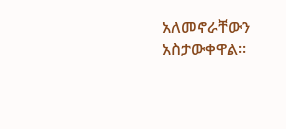አለመኖራቸውን አስታውቀዋል፡፡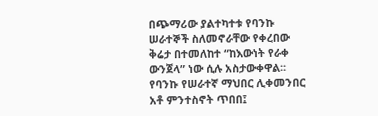በጭማሪው ያልተካተቱ የባንኩ ሠራተኞች ስለመኖራቸው የቀረበው ቅሬታ በተመለከተ “ከእውነት የራቀ ውንጀላ” ነው ሲሉ አስታውቀዋል፡፡ የባንኩ የሠራተኛ ማህበር ሊቀመንበር አቶ ምንተስኖት ጥበበ፤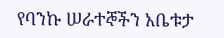የባንኩ ሠራተኞችን አቤቱታ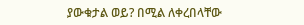ያውቁታል ወይ? በሚል ለቀረበላቸው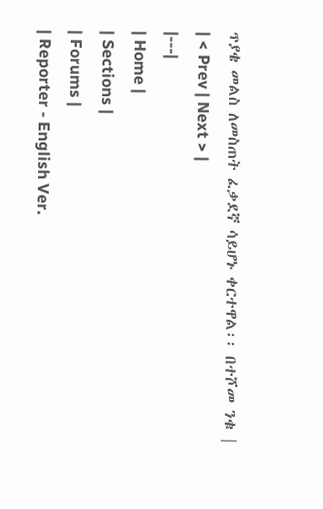ጥያቄ መልስ ለመስጠት ፈቃደኛ ሳይሆኑ ቀርተዋል፡፡ በተሾመ ንቁ |
| < Prev | Next > |
|---|
| Home |
| Sections |
| Forums |
| Reporter - English Ver.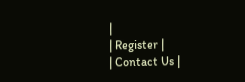|
| Register |
| Contact Us |